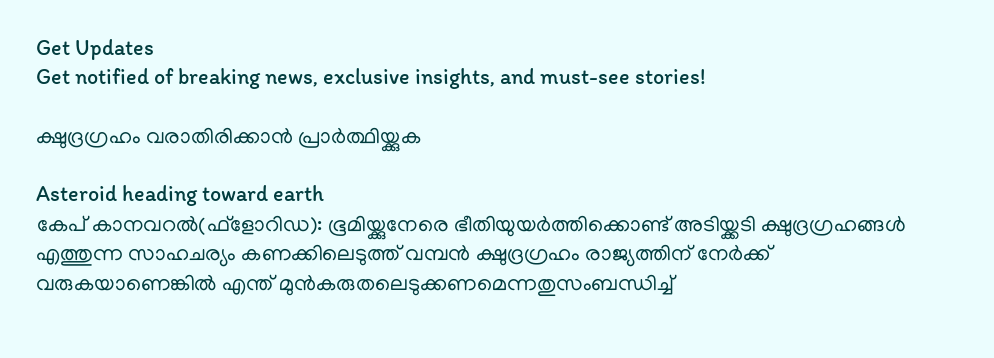Get Updates
Get notified of breaking news, exclusive insights, and must-see stories!

ക്ഷുദ്രഗ്രഹം വരാതിരിക്കാന്‍ പ്രാര്‍ത്ഥിയ്ക്കുക

Asteroid heading toward earth
കേപ് കാനവറല്‍(ഫ്‌ളോറിഡ): ഭൂമിയ്ക്കുനേരെ ഭീതിയുയര്‍ത്തിക്കൊണ്ട് അടിയ്ക്കടി ക്ഷുദ്രഗ്രഹങ്ങള്‍ എത്തുന്ന സാഹചര്യം കണക്കിലെടുത്ത് വമ്പന്‍ ക്ഷുദ്രഗ്രഹം രാജ്യത്തിന് നേര്‍ക്ക് വരുകയാണെങ്കില്‍ എന്ത് മുന്‍കരുതലെടുക്കണമെന്നതുസംബന്ധിച്ച്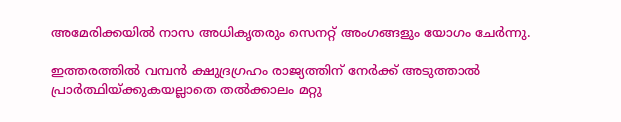അമേരിക്കയില്‍ നാസ അധികൃതരും സെനറ്റ് അംഗങ്ങളും യോഗം ചേര്‍ന്നു.

ഇത്തരത്തില്‍ വമ്പന്‍ ക്ഷുദ്രഗ്രഹം രാജ്യത്തിന് നേര്‍ക്ക് അടുത്താല്‍ പ്രാര്‍ത്ഥിയ്ക്കുകയല്ലാതെ തല്‍ക്കാലം മറ്റു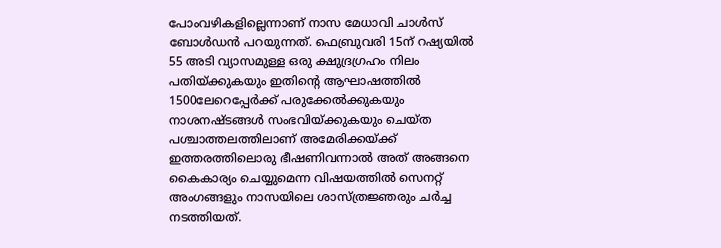പോംവഴികളില്ലെന്നാണ് നാസ മേധാവി ചാള്‍സ് ബോള്‍ഡന്‍ പറയുന്നത്. ഫെബ്രുവരി 15ന് റഷ്യയില്‍ 55 അടി വ്യാസമുള്ള ഒരു ക്ഷുദ്രഗ്രഹം നിലം പതിയ്ക്കുകയും ഇതിന്റെ ആഘാഷത്തില്‍ 1500ലേറെപ്പേര്‍ക്ക് പരുക്കേല്‍ക്കുകയും നാശനഷ്ടങ്ങള്‍ സംഭവിയ്ക്കുകയും ചെയ്ത പശ്ചാത്തലത്തിലാണ് അമേരിക്കയ്ക്ക് ഇത്തരത്തിലൊരു ഭീഷണിവന്നാല്‍ അത് അങ്ങനെ കൈകാര്യം ചെയ്യുമെന്ന വിഷയത്തില്‍ സെനറ്റ് അംഗങ്ങളും നാസയിലെ ശാസ്ത്രജ്ഞരും ചര്‍ച്ച നടത്തിയത്.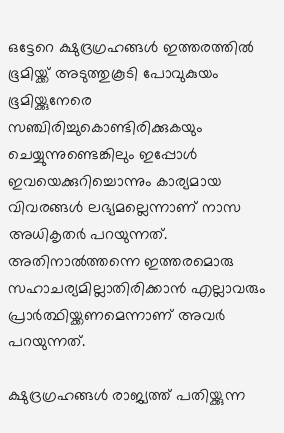ഒട്ടേറെ ക്ഷുദ്രഗ്രഹങ്ങള്‍ ഇത്തരത്തില്‍ ഭൂമിയ്ക്ക് അടുത്തുകൂടി പോവുകുയം ഭൂമിയ്ക്കുനേരെ സഞ്ചിരിച്ചുകൊണ്ടിരിക്കുകയും ചെയ്യുന്നുണ്ടെങ്കിലും ഇപ്പോള്‍ ഇവയെക്കുറിച്ചൊന്നും കാര്യമായ വിവരങ്ങള്‍ ലഭ്യമല്ലെന്നാണ് നാസ അധികൃതര്‍ പറയുന്നത്. അതിനാല്‍ത്തന്നെ ഇത്തരമൊരു സഹാചര്യമില്ലാതിരിക്കാന്‍ എല്ലാവരും പ്രാര്‍ത്ഥിയ്ക്കണമെന്നാണ് അവര്‍ പറയുന്നത്.

ക്ഷുദ്രഗ്രഹങ്ങള്‍ രാജ്യത്ത് പതിയ്ക്കുന്ന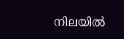നിലയില്‍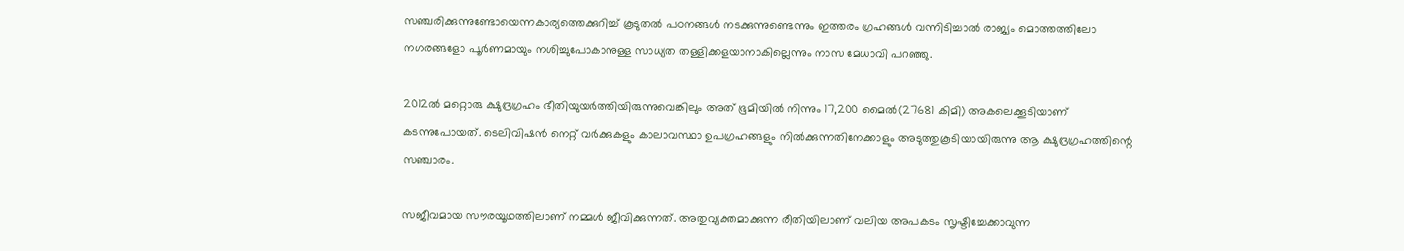സഞ്ചരിക്കുന്നുണ്ടോയെന്നകാര്യത്തെക്കുറിച്ച് കൂടുതല്‍ പഠനങ്ങള്‍ നടക്കുന്നുണ്ടെന്നും ഇത്തരം ഗ്രഹങ്ങള്‍ വന്നിടിച്ചാല്‍ രാജ്യം മൊത്തത്തിലോ നഗരങ്ങളോ പൂര്‍ണമായും നശിച്ചുപോകാനുള്ള സാധ്യത തള്ളിക്കളയാനാകില്ലെന്നും നാസ മേധാവി പറഞ്ഞു.

2012ല്‍ മറ്റൊരു ക്ഷുദ്രഗ്രഹം ഭീതിയുയര്‍ത്തിയിരുന്നുവെങ്കിലും അത് ഭൂമിയില്‍ നിന്നും 17,200 മൈല്‍(27681 കിമി) അകലെക്കൂടിയാണ് കടന്നുപോയത്. ടെലിവിഷന്‍ നെറ്റ് വര്‍ക്കുകളും കാലാവസ്ഥാ ഉപഗ്രഹങ്ങളും നില്‍ക്കുന്നതിനേക്കാളും അടുത്തുകൂടിയായിരുന്നു ആ ക്ഷുദ്രഗ്രഹത്തിന്റെ സഞ്ചാരം.

സജീവമായ സൗരയൂഥത്തിലാണ് നമ്മള്‍ ജീവിക്കുന്നത്. അതുവ്യക്തമാക്കുന്ന രീതിയിലാണ് വലിയ അപകടം സൃഷ്ടിച്ചേക്കാവുന്ന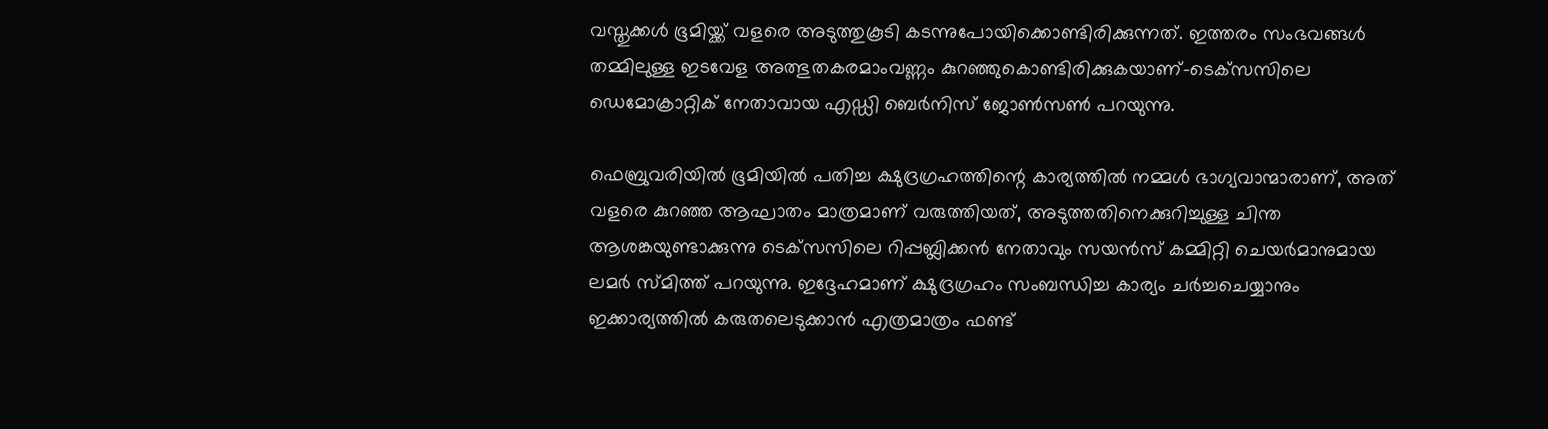വസ്തുക്കള്‍ ഭൂമിയ്ക്ക് വളരെ അടുത്തുകൂടി കടന്നുപോയിക്കൊണ്ടിരിക്കുന്നത്. ഇത്തരം സംഭവങ്ങള്‍ തമ്മിലുള്ള ഇടവേള അത്ഭുതകരമാംവണ്ണം കുറഞ്ഞുകൊണ്ടിരിക്കുകയാണ്-ടെക്‌സസിലെ ഡെമോക്രാറ്റിക് നേതാവായ എഡ്ഡി ബെര്‍നിസ് ജോണ്‍സണ്‍ പറയുന്നു.

ഫെബ്രുവരിയില്‍ ഭൂമിയില്‍ പതിച്ച ക്ഷുദ്രഗ്രഹത്തിന്റെ കാര്യത്തില്‍ നമ്മള്‍ ഭാഗ്യവാന്മാരാണ്, അത് വളരെ കുറഞ്ഞ ആഘാതം മാത്രമാണ് വരുത്തിയത്, അടുത്തതിനെക്കുറിച്ചുള്ള ചിന്ത ആശങ്കയുണ്ടാക്കുന്നു ടെക്‌സസിലെ റിപ്പബ്ലിക്കന്‍ നേതാവും സയന്‍സ് കമ്മിറ്റി ചെയര്‍മാനുമായ ലമര്‍ സ്മിത്ത് പറയുന്നു. ഇദ്ദേഹമാണ് ക്ഷുദ്രഗ്രഹം സംബന്ധിച്ച കാര്യം ചര്‍ച്ചചെയ്യാനും ഇക്കാര്യത്തില്‍ കരുതലെടുക്കാന്‍ എത്രമാത്രം ഫണ്ട്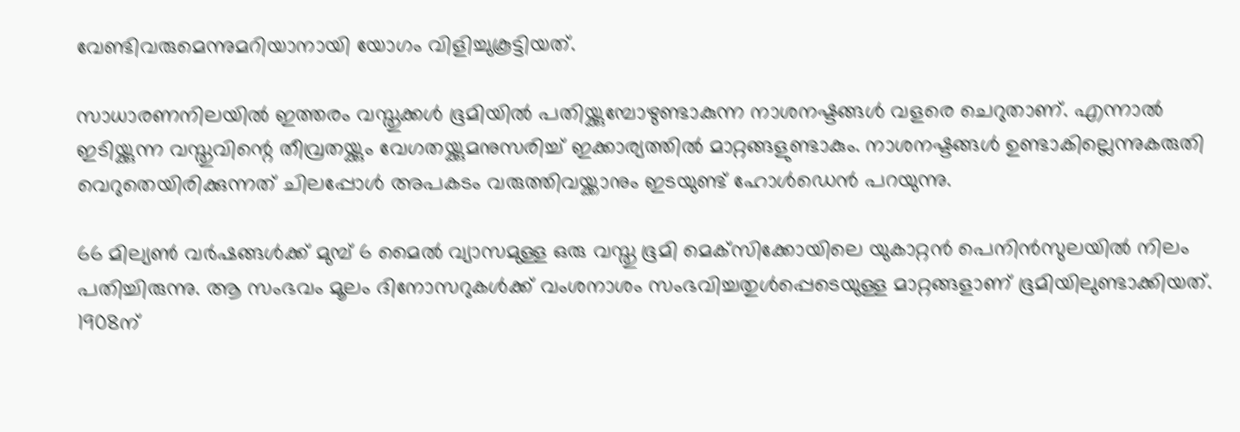വേണ്ടിവരുമെന്നുമറിയാനായി യോഗം വിളിച്ചുകൂട്ടിയത്.

സാധാരണനിലയില്‍ ഇത്തരം വസ്തുക്കള്‍ ഭൂമിയില്‍ പതിയ്ക്കുമ്പോഴുണ്ടാകുന്ന നാശനഷ്ടങ്ങള്‍ വളരെ ചെറുതാണ്. എന്നാല്‍ ഇടിയ്ക്കുന്ന വസ്തുവിന്റെ തീവ്രതയ്ക്കും വേഗതയ്ക്കുമനുസരിച്ച് ഇക്കാര്യത്തില്‍ മാറ്റങ്ങളുണ്ടാകും. നാശനഷ്ടങ്ങള്‍ ഉണ്ടാകില്ലെന്നുകരുതി വെറുതെയിരിക്കുന്നത് ചിലപ്പോള്‍ അപകടം വരുത്തിവയ്ക്കാനും ഇടയുണ്ട് ഹോള്‍ഡെന്‍ പറയുന്നു.

66 മില്യണ്‍ വര്‍ഷങ്ങള്‍ക്ക് മുമ്പ് 6 മൈല്‍ വ്യാസമുള്ള ഒരു വസ്തു ഭൂമി മെക്‌സിക്കോയിലെ യുകാറ്റന്‍ പെനിന്‍സുലയില്‍ നിലം പതിച്ചിരുന്നു. ആ സംഭവം മൂലം ദിനോസറുകള്‍ക്ക് വംശനാശം സംഭവിച്ചതുള്‍പ്പെടെയുള്ള മാറ്റങ്ങളാണ് ഭൂമിയിലുണ്ടാക്കിയത്. 1908ന്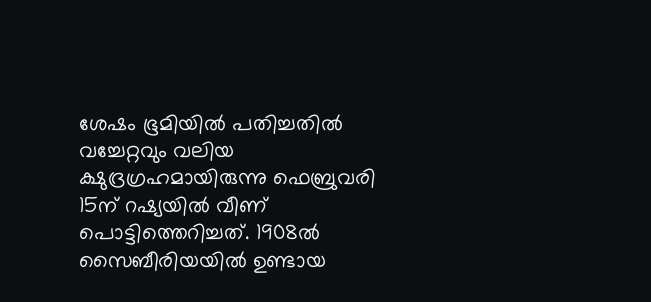ശേഷം ഭൂമിയില്‍ പതിച്ചതില്‍ വച്ചേറ്റവും വലിയ ക്ഷുദ്രഗ്രഹമായിരുന്നു ഫെബ്രുവരി 15ന് റഷ്യയില്‍ വീണ് പൊട്ടിത്തെറിച്ചത്. 1908ല്‍ സൈബീരിയയില്‍ ഉണ്ടായ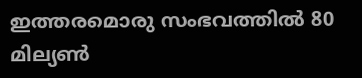ഇത്തരമൊരു സംഭവത്തില്‍ 80 മില്യണ്‍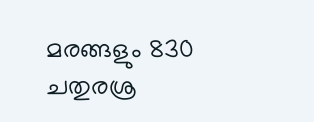മരങ്ങളും 830 ചതുരശ്ര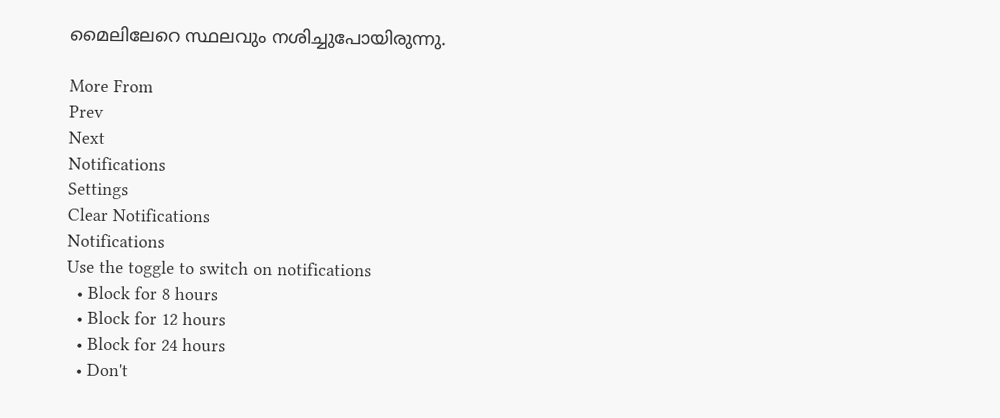മൈലിലേറെ സ്ഥലവും നശിച്ചുപോയിരുന്നു.

More From
Prev
Next
Notifications
Settings
Clear Notifications
Notifications
Use the toggle to switch on notifications
  • Block for 8 hours
  • Block for 12 hours
  • Block for 24 hours
  • Don't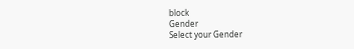block
Gender
Select your Gender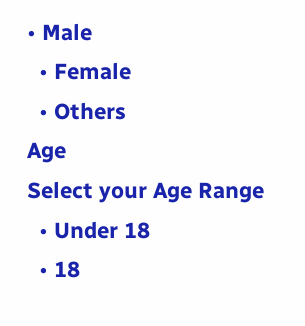• Male
  • Female
  • Others
Age
Select your Age Range
  • Under 18
  • 18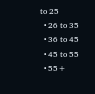to 25
  • 26 to 35
  • 36 to 45
  • 45 to 55
  • 55+